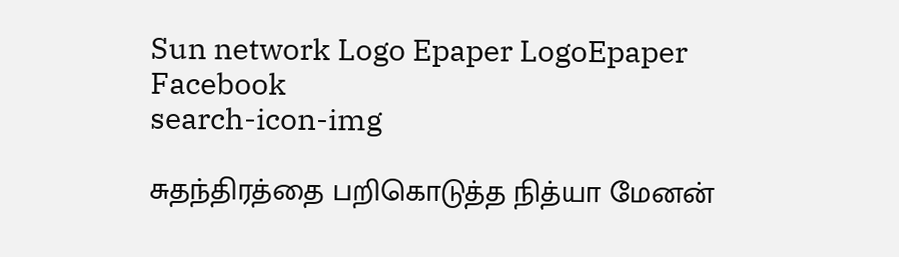Sun network Logo Epaper LogoEpaper Facebook
search-icon-img

சுதந்திரத்தை பறிகொடுத்த நித்யா மேனன்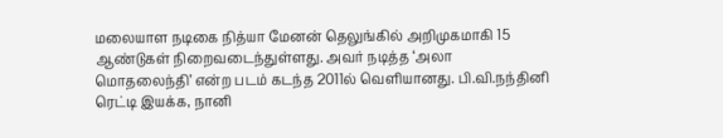மலையாள நடிகை நித்யா மேனன் தெலுங்கில் அறிமுகமாகி 15 ஆண்டுகள் நிறைவடைந்துள்ளது. அவர் நடித்த ‘அலா மொதலைந்தி’ என்ற படம் கடந்த 2011ல் வெளியானது. பி.வி.நந்தினி ரெட்டி இயக்க, நானி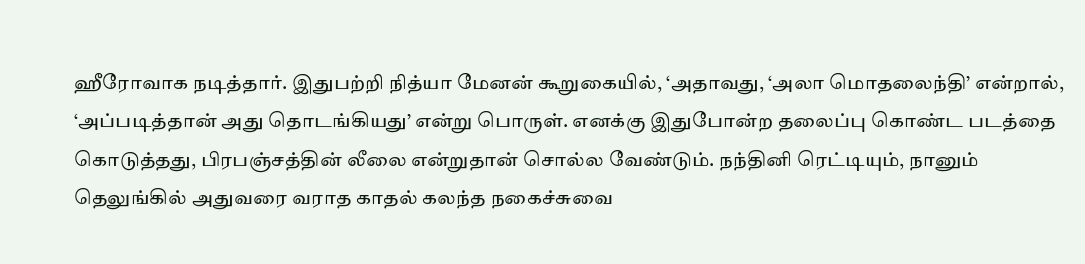ஹீரோவாக நடித்தார். இதுபற்றி நித்யா மேனன் கூறுகையில், ‘அதாவது, ‘அலா மொதலைந்தி’ என்றால், ‘அப்படித்தான் அது தொடங்கியது’ என்று பொருள். எனக்கு இதுபோன்ற தலைப்பு கொண்ட படத்தை கொடுத்தது, பிரபஞ்சத்தின் லீலை என்றுதான் சொல்ல வேண்டும். நந்தினி ரெட்டியும், நானும் தெலுங்கில் அதுவரை வராத காதல் கலந்த நகைச்சுவை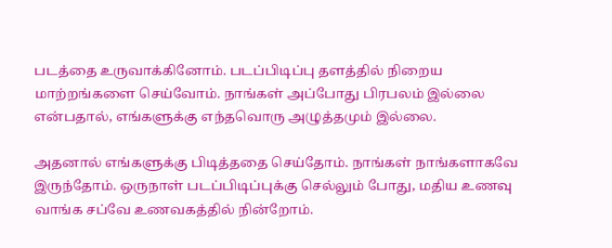படத்தை உருவாக்கினோம். படப்பிடிப்பு தளத்தில் நிறைய மாற்றங்களை செய்வோம். நாங்கள் அப்போது பிரபலம் இல்லை என்பதால், எங்களுக்கு எந்தவொரு அழுத்தமும் இல்லை.

அதனால் எங்களுக்கு பிடித்ததை செய்தோம். நாங்கள் நாங்களாகவே இருந்தோம். ஒருநாள் படப்பிடிப்புக்கு செல்லும் போது, மதிய உணவு வாங்க சப்வே உணவகத்தில் நின்றோம்.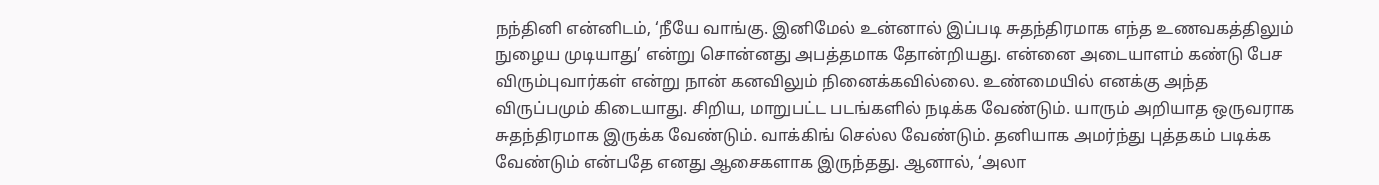நந்தினி என்னிடம், ‘நீயே வாங்கு. இனிமேல் உன்னால் இப்படி சுதந்திரமாக எந்த உணவகத்திலும் நுழைய முடியாது’ என்று சொன்னது அபத்தமாக தோன்றியது. என்னை அடையாளம் கண்டு பேச விரும்புவார்கள் என்று நான் கனவிலும் நினைக்கவில்லை. உண்மையில் எனக்கு அந்த விருப்பமும் கிடையாது. சிறிய, மாறுபட்ட படங்களில் நடிக்க வேண்டும். யாரும் அறியாத ஒருவராக சுதந்திரமாக இருக்க வேண்டும். வாக்கிங் செல்ல வேண்டும். தனியாக அமர்ந்து புத்தகம் படிக்க வேண்டும் என்பதே எனது ஆசைகளாக இருந்தது. ஆனால், ‘அலா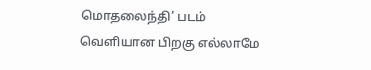மொதலைந்தி’ படம் வெளியான பிறகு எல்லாமே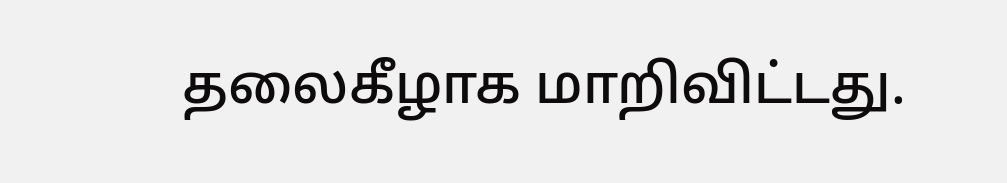தலைகீழாக மாறிவிட்டது.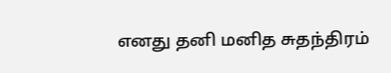எனது தனி மனித சுதந்திரம்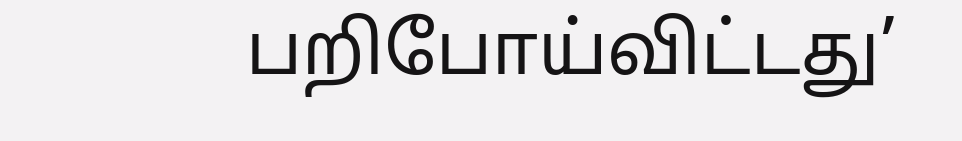பறிபோய்விட்டது’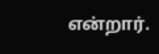என்றார்.